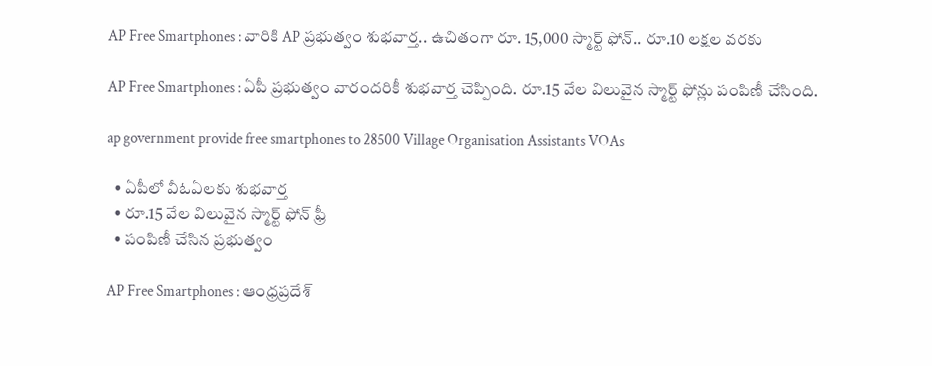AP Free Smartphones : వారికి AP ప్రభుత్వం శుభవార్త.. ఉచితంగా రూ. 15,000 స్మార్ట్ ఫోన్.. రూ.10 లక్షల వరకు

AP Free Smartphones : ఏపీ ప్రభుత్వం వారందరికీ శుభవార్త చెప్పింది. రూ.15 వేల విలువైన స్మార్ట్ ఫోన్లు పంపిణీ చేసింది.

ap government provide free smartphones to 28500 Village Organisation Assistants VOAs

  • ఏపీలో వీఓఏలకు శుభవార్త
  • రూ.15 వేల విలువైన స్మార్ట్ ఫోన్ ఫ్రీ
  • పంపిణీ చేసిన ప్రభుత్వం

AP Free Smartphones : ఆంధ్రప్రదేశ్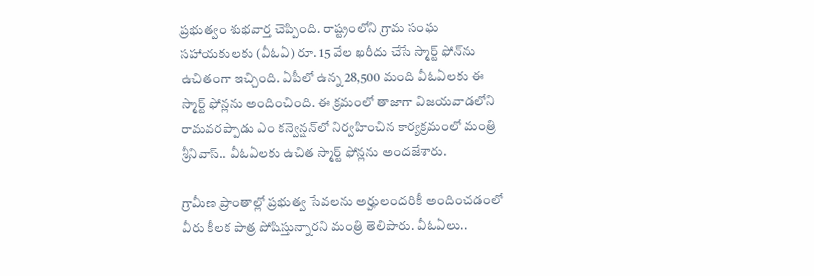ప్రభుత్వం శుభవార్త చెప్పింది. రాష్ట్రంలోని గ్రామ సంఘ సహాయకులకు (వీఓఏ) రూ. 15 వేల ఖరీదు చేసే స్మార్ట్ ఫోన్‌ను ఉచితంగా ఇచ్చింది. ఏపీలో ఉన్న 28,500 మంది వీఓఏలకు ఈ స్మార్ట్ ఫోన్లను అందించింది. ఈ క్రమంలో తాజాగా విజయవాడలోని రామవరప్పాడు ఎం కన్వెన్షన్‌లో నిర్వహించిన కార్యక్రమంలో మంత్రి శ్రీనివాస్.. వీఓఏలకు ఉచిత స్మార్ట్ ఫోన్లను అందజేశారు.

గ్రామీణ ప్రాంతాల్లో ప్రభుత్వ సేవలను అర్హులందరికీ అందించడంలో వీరు కీలక పాత్ర పోషిస్తున్నారని మంత్రి తెలిపారు. వీఓఏలు..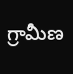గ్రామీణ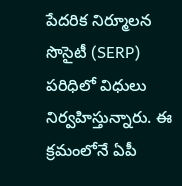పేదరిక నిర్మూలన సొసైటీ (SERP) పరిధిలో విధులు నిర్వహిస్తున్నారు. ఈ క్రమంలోనే ఏపీ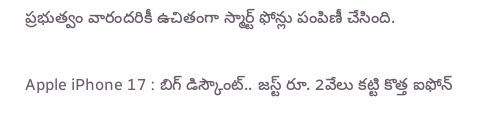ప్రభుత్వం వారందరికీ ఉచితంగా స్మార్ట్ ఫోన్లు పంపిణీ చేసింది.

Apple iPhone 17 : బిగ్ డిస్కౌంట్.. జస్ట్ రూ. 2వేలు కట్టి కొత్త ఐఫోన్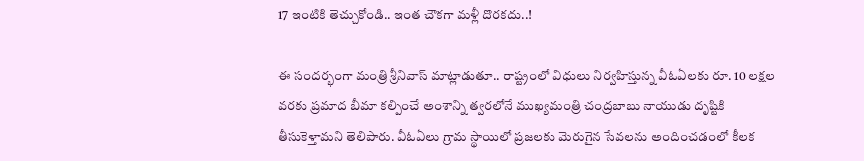17 ఇంటికి తెచ్చుకోండి.. ఇంత చౌకగా మళ్లీ దొరకదు..!

ఈ సందర్భంగా మంత్రి శ్రీనివాస్ మాట్లాడుతూ.. రాష్ట్రంలో విధులు నిర్వహిస్తున్న వీఓఏలకు రూ. 10 లక్షల వరకు ప్రమాద బీమా కల్పించే అంశాన్ని త్వరలోనే ముఖ్యమంత్రి చంద్రబాబు నాయుడు దృష్టికి తీసుకెళ్తామని తెలిపారు. వీఓఏలు గ్రామ స్థాయిలో ప్రజలకు మెరుగైన సేవలను అందించడంలో కీలక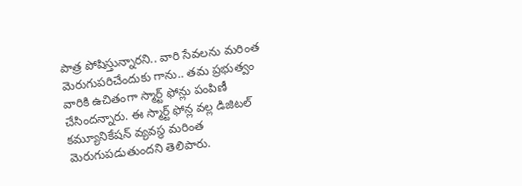పాత్ర పోషిస్తున్నారని.. వారి సేవలను మరింత మెరుగుపరిచేందుకు గాను.. తమ ప్రభుత్వం వారికి ఉచితంగా స్మార్ట్ ఫోన్లు పంపిణీ చేసిందన్నారు. ఈ స్మార్ట్ ఫోన్ల వల్ల డిజిటల్ కమ్యూనికేషన్ వ్యవస్థ మరింత మెరుగుపడుతుందని తెలిపారు.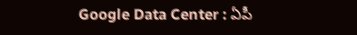Google Data Center : ఏపీ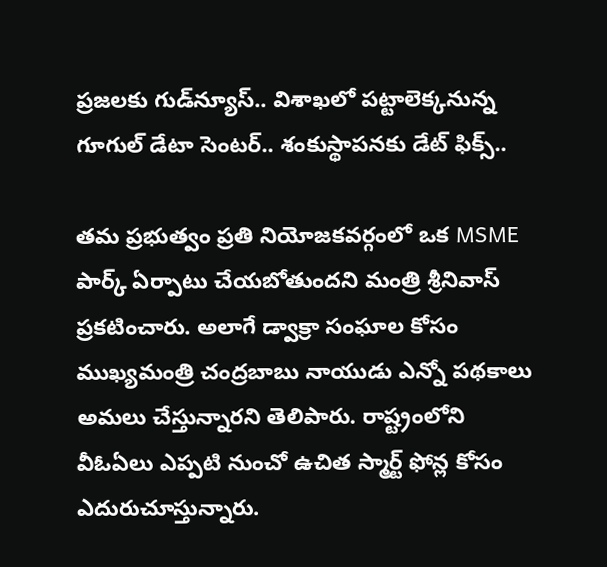ప్రజలకు గుడ్‌న్యూస్.. విశాఖలో పట్టాలెక్కనున్న గూగుల్ డేటా సెంటర్‌.. శంకుస్థాపనకు డేట్ ఫిక్స్..

తమ ప్రభుత్వం ప్రతి నియోజకవర్గంలో ఒక MSME పార్క్ ఏర్పాటు చేయబోతుందని మంత్రి శ్రీనివాస్ ప్రకటించారు. అలాగే డ్వాక్రా సంఘాల కోసం ముఖ్యమంత్రి చంద్రబాబు నాయుడు ఎన్నో పథకాలు అమలు చేస్తున్నారని తెలిపారు. రాష్ట్రంలోని వీఓఏలు ఎప్పటి నుంచో ఉచిత స్మార్ట్ ఫోన్ల కోసం ఎదురుచూస్తున్నారు.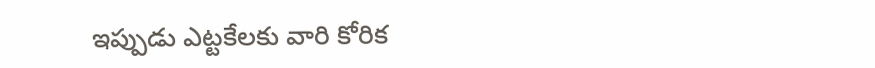ఇప్పుడు ఎట్టకేలకు వారి కోరిక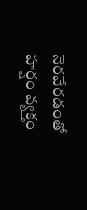నెరవేరడంతో హర్షం వ్యక్తం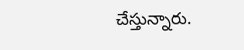చేస్తున్నారు.